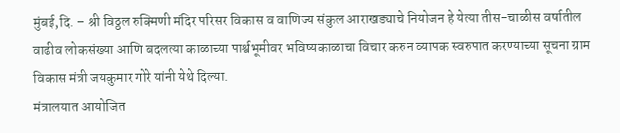मुंबई,दि. – श्री विठ्ठल रुक्मिणी मंदिर परिसर विकास व वाणिज्य संकुल आराखड्याचे नियोजन हे येत्या तीस-चाळीस वर्षातील वाढीव लोकसंख्या आणि बदलत्या काळाच्या पार्श्वभूमीवर भविष्यकाळाचा विचार करुन व्यापक स्वरुपात करण्याच्या सूचना ग्राम विकास मंत्री जयकुमार गोरे यांनी येथे दिल्या.
मंत्रालयात आयोजित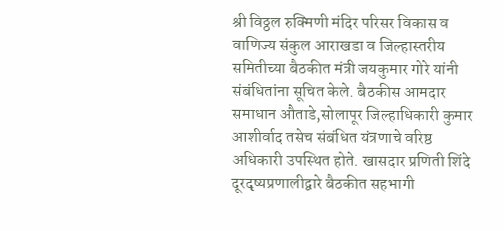श्री विठ्ठल रुक्मिणी मंदिर परिसर विकास व वाणिज्य संकुल आराखडा व जिल्हास्तरीय समितीच्या बैठकीत मंत्री जयकुमार गोरे यांनी संबंधितांना सूचित केले. बैठकीस आमदार समाधान औताडे,सोलापूर जिल्हाधिकारी कुमार आशीर्वाद तसेच संबंधित यंत्रणाचे वरिष्ठ अधिकारी उपस्थित होते. खासदार प्रणिती शिंदे दूरदृष्यप्रणालीद्वारे बैठकीत सहभागी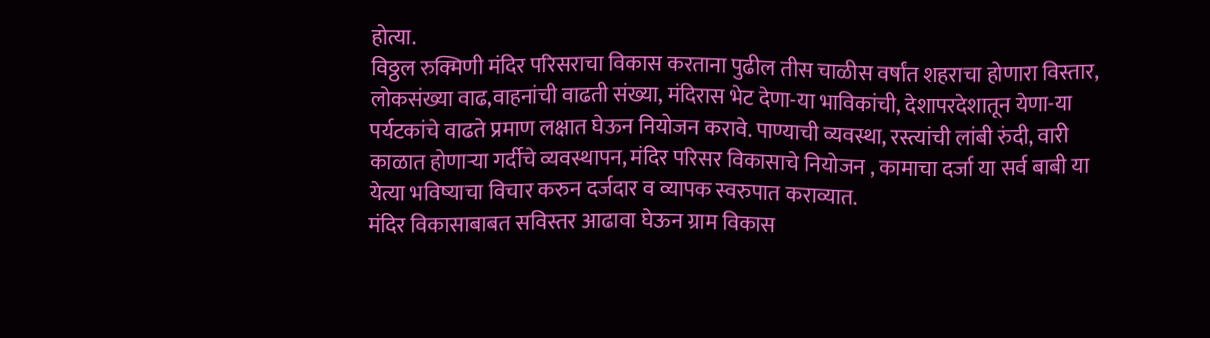होत्या.
विठ्ठल रुक्मिणी मंदिर परिसराचा विकास करताना पुढील तीस चाळीस वर्षांत शहराचा होणारा विस्तार, लोकसंख्या वाढ,वाहनांची वाढती संख्या, मंदिरास भेट देणा-या भाविकांची, देशापरदेशातून येणा-या पर्यटकांचे वाढते प्रमाण लक्षात घेऊन नियोजन करावे. पाण्याची व्यवस्था, रस्त्यांची लांबी रुंदी, वारी काळात होणाऱ्या गर्दीचे व्यवस्थापन, मंदिर परिसर विकासाचे नियोजन , कामाचा दर्जा या सर्व बाबी या येत्या भविष्याचा विचार करुन दर्जदार व व्यापक स्वरुपात कराव्यात.
मंदिर विकासाबाबत सविस्तर आढावा घेऊन ग्राम विकास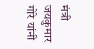मंत्री जयकुमार गोरे यांनी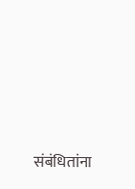संबंधितांना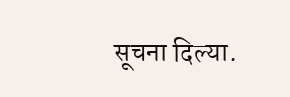सूचना दिल्या.